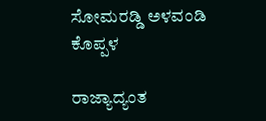ಸೋಮರಡ್ಡಿ ಅಳವಂಡಿ ಕೊಪ್ಪಳ

ರಾಜ್ಯಾದ್ಯಂತ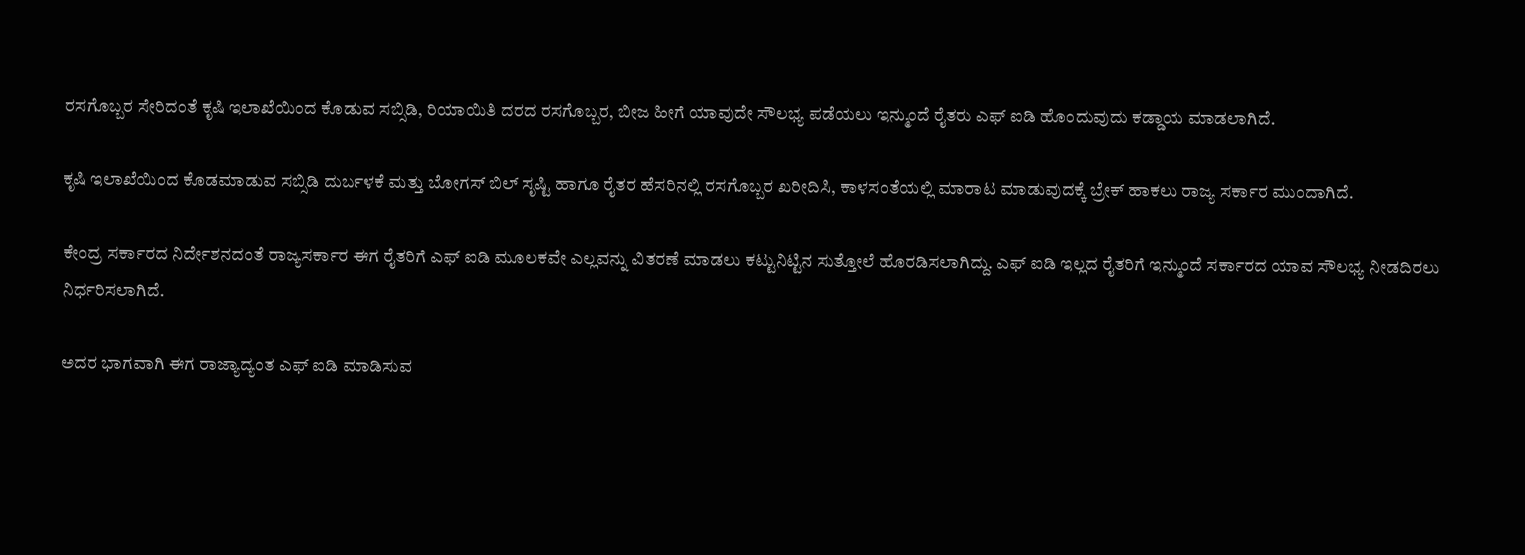ರಸಗೊಬ್ಬರ ಸೇರಿದಂತೆ ಕೃಷಿ ಇಲಾಖೆಯಿಂದ ಕೊಡುವ ಸಬ್ಸಿಡಿ, ರಿಯಾಯಿತಿ ದರದ ರಸಗೊಬ್ಬರ, ಬೀಜ ಹೀಗೆ ಯಾವುದೇ ಸೌಲಭ್ಯ ಪಡೆಯಲು ಇನ್ಮುಂದೆ ರೈತರು ಎಫ್ ಐಡಿ ಹೊಂದುವುದು ಕಡ್ಡಾಯ ಮಾಡಲಾಗಿದೆ.

ಕೃಷಿ ಇಲಾಖೆಯಿಂದ ಕೊಡಮಾಡುವ ಸಬ್ಸಿಡಿ ದುರ್ಬಳಕೆ ಮತ್ತು ಬೋಗಸ್ ಬಿಲ್ ಸೃಷ್ಟಿ ಹಾಗೂ ರೈತರ ಹೆಸರಿನಲ್ಲಿ ರಸಗೊಬ್ಬರ ಖರೀದಿಸಿ, ಕಾಳಸಂತೆಯಲ್ಲಿ ಮಾರಾಟ ಮಾಡುವುದಕ್ಕೆ ಬ್ರೇಕ್ ಹಾಕಲು ರಾಜ್ಯ ಸರ್ಕಾರ ಮುಂದಾಗಿದೆ.

ಕೇಂದ್ರ ಸರ್ಕಾರದ ನಿರ್ದೇಶನದಂತೆ ರಾಜ್ಯಸರ್ಕಾರ ಈಗ ರೈತರಿಗೆ ಎಫ್ ಐಡಿ ಮೂಲಕವೇ ಎಲ್ಲವನ್ನು ವಿತರಣೆ ಮಾಡಲು ಕಟ್ಟುನಿಟ್ಟಿನ ಸುತ್ತೋಲೆ ಹೊರಡಿಸಲಾಗಿದ್ದು. ಎಫ್ ಐಡಿ ಇಲ್ಲದ ರೈತರಿಗೆ ಇನ್ಮುಂದೆ ಸರ್ಕಾರದ ಯಾವ ಸೌಲಭ್ಯ ನೀಡದಿರಲು ನಿರ್ಧರಿಸಲಾಗಿದೆ.

ಅದರ ಭಾಗವಾಗಿ ಈಗ ರಾಜ್ಯಾದ್ಯಂತ ಎಫ್ ಐಡಿ ಮಾಡಿಸುವ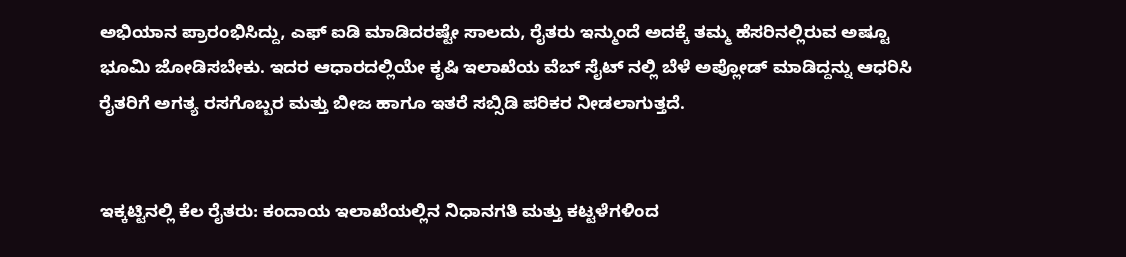ಅಭಿಯಾನ ಪ್ರಾರಂಭಿಸಿದ್ದು, ಎಫ್ ಐಡಿ ಮಾಡಿದರಷ್ಟೇ ಸಾಲದು, ರೈತರು ಇನ್ಮುಂದೆ ಅದಕ್ಕೆ ತಮ್ಮ ಹೆಸರಿನಲ್ಲಿರುವ ಅಷ್ಟೂ ಭೂಮಿ ಜೋಡಿಸಬೇಕು. ಇದರ ಆಧಾರದಲ್ಲಿಯೇ ಕೃಷಿ ಇಲಾಖೆಯ ವೆಬ್ ಸೈಟ್ ನಲ್ಲಿ ಬೆಳೆ ಅಪ್ಲೋಡ್ ಮಾಡಿದ್ದನ್ನು ಆಧರಿಸಿ ರೈತರಿಗೆ ಅಗತ್ಯ ರಸಗೊಬ್ಬರ ಮತ್ತು ಬೀಜ ಹಾಗೂ ಇತರೆ ಸಬ್ಸಿಡಿ ಪರಿಕರ ನೀಡಲಾಗುತ್ತದೆ.


ಇಕ್ಕಟ್ಟಿನಲ್ಲಿ ಕೆಲ ರೈತರು: ಕಂದಾಯ ಇಲಾಖೆಯಲ್ಲಿನ ನಿಧಾನಗತಿ ಮತ್ತು ಕಟ್ಟಳೆಗಳಿಂದ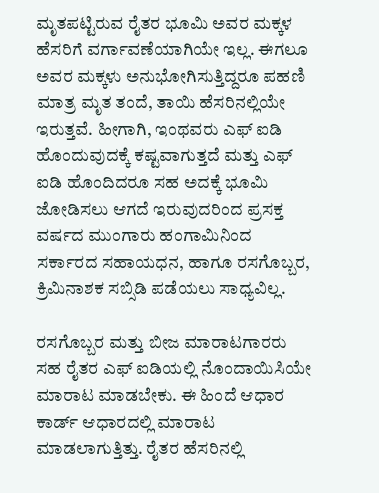ಮೃತಪಟ್ಟಿರುವ ರೈತರ ಭೂಮಿ ಅವರ ಮಕ್ಕಳ ಹೆಸರಿಗೆ ವರ್ಗಾವಣೆಯಾಗಿಯೇ ಇಲ್ಲ. ಈಗಲೂ ಅವರ ಮಕ್ಕಳು ಅನುಭೋಗಿಸುತ್ತಿದ್ದರೂ ಪಹಣಿ ಮಾತ್ರ ಮೃತ ತಂದೆ, ತಾಯಿ ಹೆಸರಿನಲ್ಲಿಯೇ ಇರುತ್ತವೆ. ಹೀಗಾಗಿ, ಇಂಥವರು ಎಫ್ ಐಡಿ ಹೊಂದುವುದಕ್ಕೆ ಕಷ್ಟವಾಗುತ್ತದೆ ಮತ್ತು ಎಫ್ ಐಡಿ ಹೊಂದಿದರೂ ಸಹ ಅದಕ್ಕೆ ಭೂಮಿ ಜೋಡಿಸಲು ಆಗದೆ ಇರುವುದರಿಂದ ಪ್ರಸಕ್ತ ವರ್ಷದ ಮುಂಗಾರು ಹಂಗಾಮಿನಿಂದ ಸರ್ಕಾರದ ಸಹಾಯಧನ, ಹಾಗೂ ರಸಗೊಬ್ಬರ, ಕ್ರಿಮಿನಾಶಕ ಸಬ್ಸಿಡಿ ಪಡೆಯಲು ಸಾಧ್ಯವಿಲ್ಲ.

ರಸಗೊಬ್ಬರ ಮತ್ತು ಬೀಜ ಮಾರಾಟಗಾರರು ಸಹ ರೈತರ ಎಫ್ ಐಡಿಯಲ್ಲಿ ನೊಂದಾಯಿಸಿಯೇ ಮಾರಾಟ ಮಾಡಬೇಕು. ಈ ಹಿಂದೆ ಆಧಾರ ಕಾರ್ಡ್ ಆಧಾರದಲ್ಲಿ ಮಾರಾಟ ಮಾಡಲಾಗುತ್ತಿತ್ತು. ರೈತರ ಹೆಸರಿನಲ್ಲಿ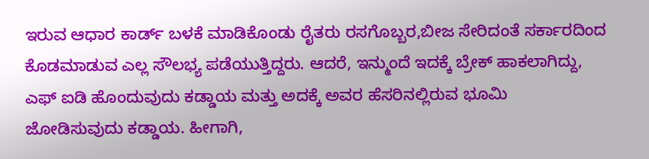ಇರುವ ಆಧಾರ ಕಾರ್ಡ್‌ ಬಳಕೆ ಮಾಡಿಕೊಂಡು ರೈತರು ರಸಗೊಬ್ಬರ,ಬೀಜ ಸೇರಿದಂತೆ ಸರ್ಕಾರದಿಂದ ಕೊಡಮಾಡುವ ಎಲ್ಲ ಸೌಲಭ್ಯ ಪಡೆಯುತ್ತಿದ್ದರು. ಆದರೆ, ಇನ್ಮುಂದೆ ಇದಕ್ಕೆ ಬ್ರೇಕ್ ಹಾಕಲಾಗಿದ್ದು, ಎಫ್ ಐಡಿ ಹೊಂದುವುದು ಕಡ್ಡಾಯ ಮತ್ತು ಅದಕ್ಕೆ ಅವರ ಹೆಸರಿನಲ್ಲಿರುವ ಭೂಮಿ ಜೋಡಿಸುವುದು ಕಡ್ಡಾಯ. ಹೀಗಾಗಿ,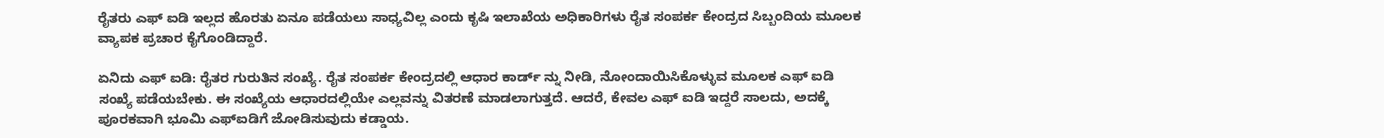ರೈತರು ಎಫ್ ಐಡಿ ಇಲ್ಲದ ಹೊರತು ಏನೂ ಪಡೆಯಲು ಸಾಧ್ಯವಿಲ್ಲ ಎಂದು ಕೃಷಿ ಇಲಾಖೆಯ ಅಧಿಕಾರಿಗಳು ರೈತ ಸಂಪರ್ಕ ಕೇಂದ್ರದ ಸಿಬ್ಬಂದಿಯ ಮೂಲಕ ವ್ಯಾಪಕ ಪ್ರಚಾರ ಕೈಗೊಂಡಿದ್ದಾರೆ.

ಏನಿದು ಎಫ್ ಐಡಿ: ರೈತರ ಗುರುತಿನ ಸಂಖ್ಯೆ. ರೈತ ಸಂಪರ್ಕ ಕೇಂದ್ರದಲ್ಲಿ ಆಧಾರ ಕಾರ್ಡ್ ನ್ನು ನೀಡಿ, ನೋಂದಾಯಿಸಿಕೊಳ್ಳುವ ಮೂಲಕ ಎಫ್ ಐಡಿ ಸಂಖ್ಯೆ ಪಡೆಯಬೇಕು. ಈ ಸಂಖ್ಯೆಯ ಆಧಾರದಲ್ಲಿಯೇ ಎಲ್ಲವನ್ನು ವಿತರಣೆ ಮಾಡಲಾಗುತ್ತದೆ. ಆದರೆ, ಕೇವಲ ಎಫ್ ಐಡಿ ಇದ್ದರೆ ಸಾಲದು, ಅದಕ್ಕೆ ಪೂರಕವಾಗಿ ಭೂಮಿ ಎಫ್ಐಡಿಗೆ ಜೋಡಿಸುವುದು ಕಡ್ಡಾಯ.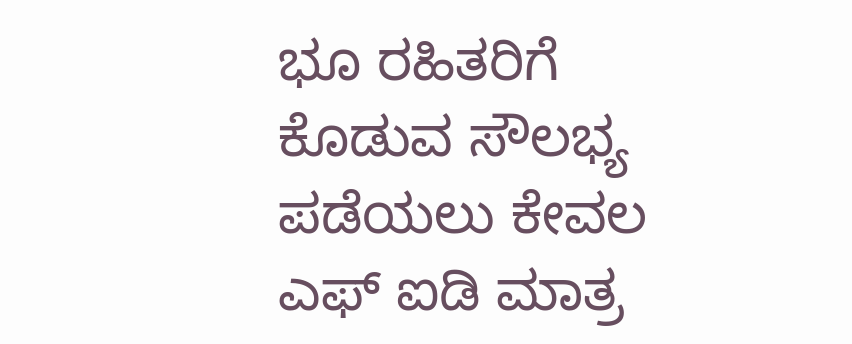ಭೂ ರಹಿತರಿಗೆ ಕೊಡುವ ಸೌಲಭ್ಯ ಪಡೆಯಲು ಕೇವಲ ಎಫ್ ಐಡಿ ಮಾತ್ರ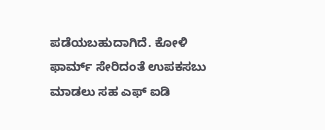ಪಡೆಯಬಹುದಾಗಿದೆ. ಕೋಳಿ ಫಾರ್ಮ್ ಸೇರಿದಂತೆ ಉಪಕಸಬು ಮಾಡಲು ಸಹ ಎಫ್ ಐಡಿ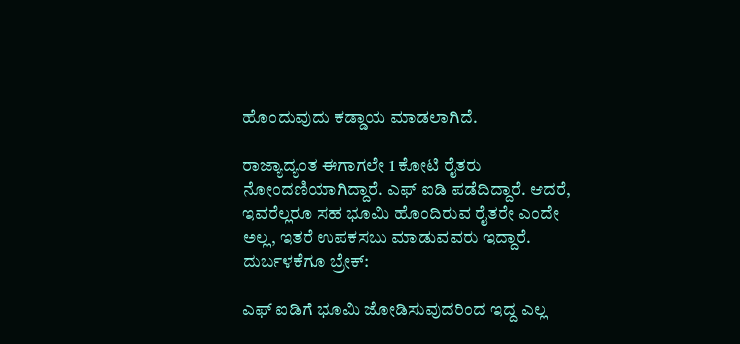ಹೊಂದುವುದು ಕಡ್ಡಾಯ ಮಾಡಲಾಗಿದೆ.

ರಾಜ್ಯಾದ್ಯಂತ ಈಗಾಗಲೇ 1 ಕೋಟಿ ರೈತರು ನೋಂದಣಿಯಾಗಿದ್ದಾರೆ. ಎಫ್ ಐಡಿ ಪಡೆದಿದ್ದಾರೆ. ಆದರೆ, ಇವರೆಲ್ಲರೂ ಸಹ ಭೂಮಿ ಹೊಂದಿರುವ ರೈತರೇ ಎಂದೇ ಅಲ್ಲ, ಇತರೆ ಉಪಕಸಬು ಮಾಡುವವರು ಇದ್ದಾರೆ. ದುರ್ಬಳಕೆಗೂ ಬ್ರೇಕ್:

ಎಫ್ ಐಡಿಗೆ ಭೂಮಿ ಜೋಡಿಸುವುದರಿಂದ ಇದ್ದ ಎಲ್ಲ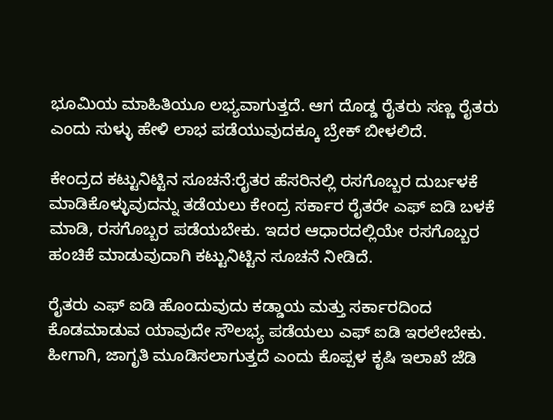ಭೂಮಿಯ ಮಾಹಿತಿಯೂ ಲಭ್ಯವಾಗುತ್ತದೆ. ಆಗ ದೊಡ್ಡ ರೈತರು ಸಣ್ಣ ರೈತರು ಎಂದು ಸುಳ್ಳು ಹೇಳಿ ಲಾಭ ಪಡೆಯುವುದಕ್ಕೂ ಬ್ರೇಕ್ ಬೀಳಲಿದೆ.

ಕೇಂದ್ರದ ಕಟ್ಟುನಿಟ್ಟಿನ ಸೂಚನೆ:ರೈತರ ಹೆಸರಿನಲ್ಲಿ ರಸಗೊಬ್ಬರ ದುರ್ಬಳಕೆ ಮಾಡಿಕೊಳ್ಳುವುದನ್ನು ತಡೆಯಲು ಕೇಂದ್ರ ಸರ್ಕಾರ ರೈತರೇ ಎಫ್ ಐಡಿ ಬಳಕೆ ಮಾಡಿ, ರಸಗೊಬ್ಬರ ಪಡೆಯಬೇಕು. ಇದರ ಆಧಾರದಲ್ಲಿಯೇ ರಸಗೊಬ್ಬರ ಹಂಚಿಕೆ ಮಾಡುವುದಾಗಿ ಕಟ್ಟುನಿಟ್ಟಿನ ಸೂಚನೆ ನೀಡಿದೆ.

ರೈತರು ಎಫ್ ಐಡಿ ಹೊಂದುವುದು ಕಡ್ಡಾಯ ಮತ್ತು ಸರ್ಕಾರದಿಂದ ಕೊಡಮಾಡುವ ಯಾವುದೇ ಸೌಲಭ್ಯ ಪಡೆಯಲು ಎಫ್ ಐಡಿ ಇರಲೇಬೇಕು. ಹೀಗಾಗಿ, ಜಾಗೃತಿ ಮೂಡಿಸಲಾಗುತ್ತದೆ ಎಂದು ಕೊಪ್ಪಳ ಕೃಷಿ ಇಲಾಖೆ ಜೆಡಿ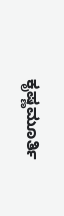ಕೃಷ್ಣಮೂರ್ತಿ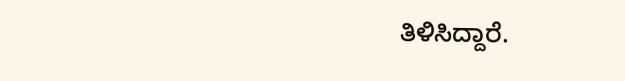ತಿಳಿಸಿದ್ದಾರೆ.